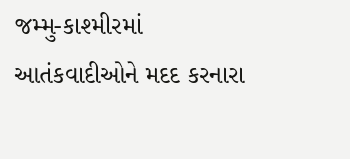જમ્મુ-કાશ્મીરમાં આતંકવાદીઓને મદદ કરનારા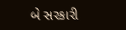બે સરકારી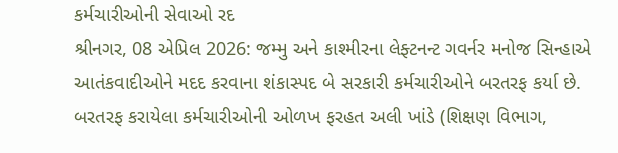કર્મચારીઓની સેવાઓ રદ
શ્રીનગર, 08 એપ્રિલ 2026: જમ્મુ અને કાશ્મીરના લેફ્ટનન્ટ ગવર્નર મનોજ સિન્હાએ આતંકવાદીઓને મદદ કરવાના શંકાસ્પદ બે સરકારી કર્મચારીઓને બરતરફ કર્યા છે. બરતરફ કરાયેલા કર્મચારીઓની ઓળખ ફરહત અલી ખાંડે (શિક્ષણ વિભાગ,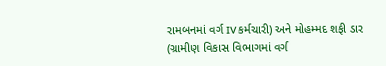રામબનમાં વર્ગ IV કર્મચારી) અને મોહમ્મદ શફી ડાર (ગ્રામીણ વિકાસ વિભાગમાં વર્ગ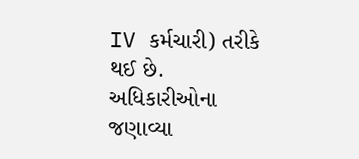IV કર્મચારી) તરીકે થઈ છે. અધિકારીઓના જણાવ્યા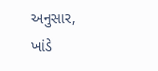અનુસાર, ખાંડે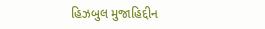હિઝબુલ મુજાહિદ્દીન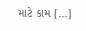માટે કામ […]